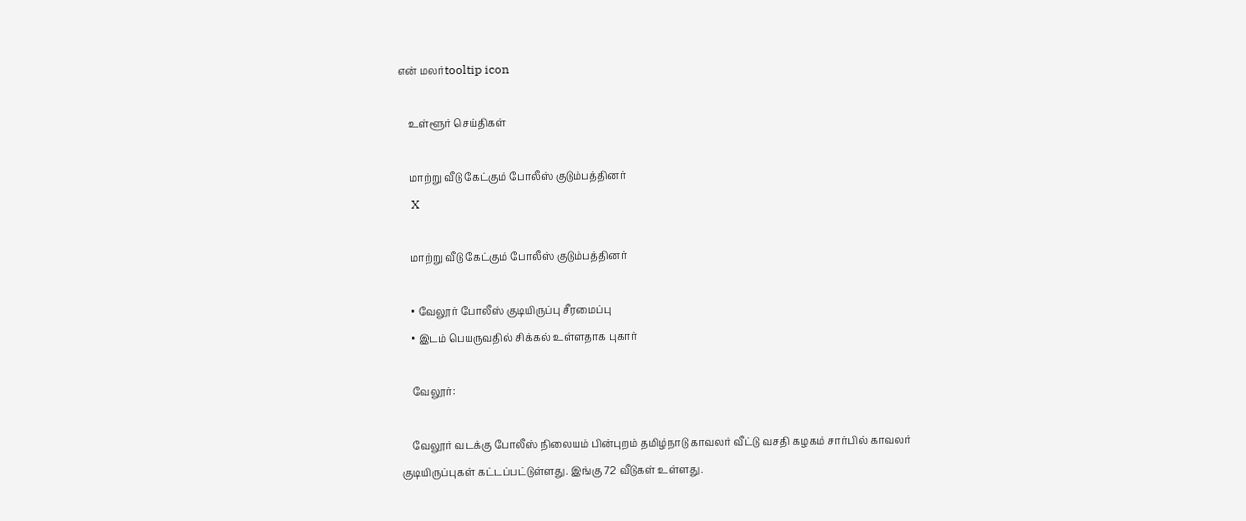என் மலர்tooltip icon

    உள்ளூர் செய்திகள்

    மாற்று வீடு கேட்கும் போலீஸ் குடும்பத்தினர்
    X

    மாற்று வீடு கேட்கும் போலீஸ் குடும்பத்தினர்

    • வேலூர் போலீஸ் குடியிருப்பு சீரமைப்பு
    • இடம் பெயருவதில் சிக்கல் உள்ளதாக புகார்

    வேலூர்:

    வேலூர் வடக்கு போலீஸ் நிலையம் பின்புறம் தமிழ்நாடு காவலர் வீட்டு வசதி கழகம் சார்பில் காவலர் குடியிருப்புகள் கட்டப்பட்டுள்ளது. இங்கு 72 வீடுகள் உள்ளது.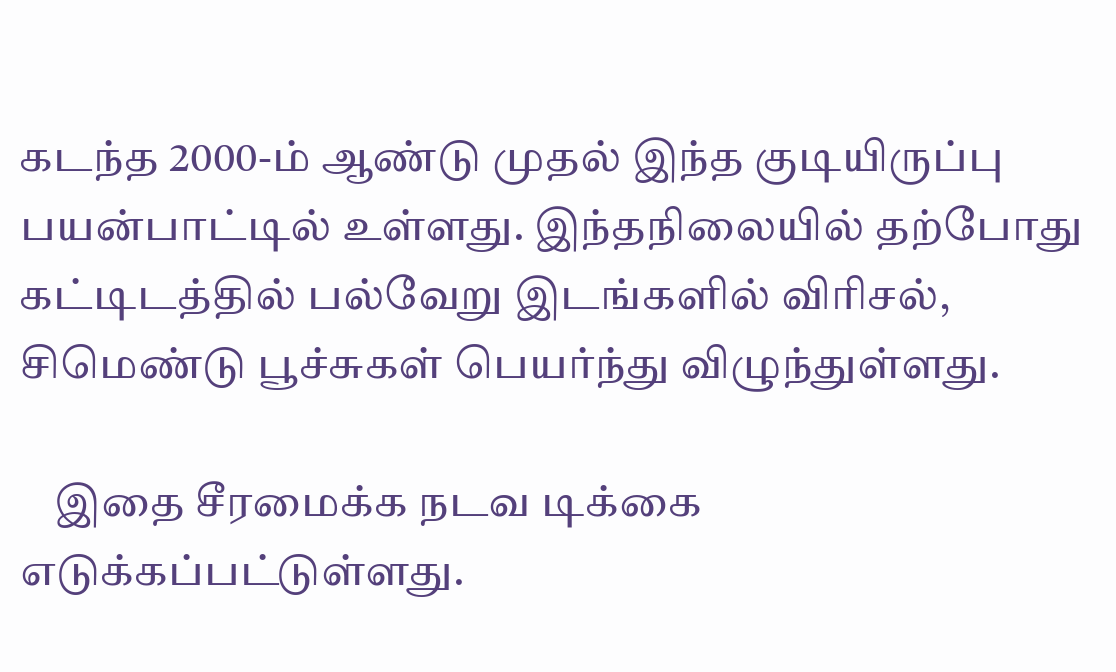கடந்த 2000-ம் ஆண்டு முதல் இந்த குடியிருப்பு பயன்பாட்டில் உள்ளது. இந்தநிலையில் தற்போது கட்டிடத்தில் பல்வேறு இடங்களில் விரிசல், சிமெண்டு பூச்சுகள் பெயர்ந்து விழுந்துள்ளது.

    இதை சீரமைக்க நடவ டிக்கை எடுக்கப்பட்டுள்ளது.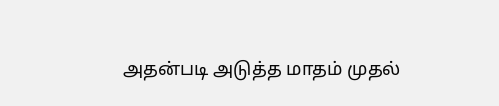அதன்படி அடுத்த மாதம் முதல்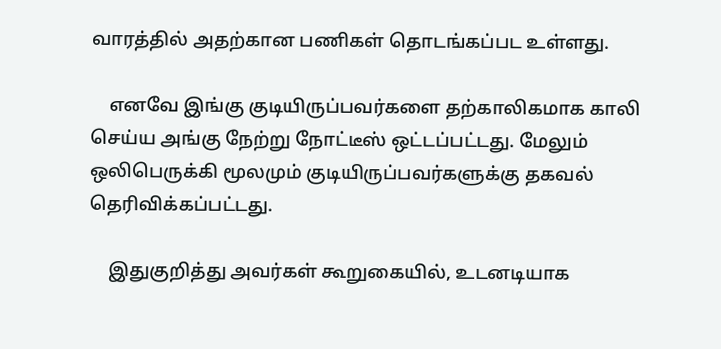வாரத்தில் அதற்கான பணிகள் தொடங்கப்பட உள்ளது.

    எனவே இங்கு குடியிருப்பவர்களை தற்காலிகமாக காலி செய்ய அங்கு நேற்று நோட்டீஸ் ஒட்டப்பட்டது. மேலும் ஒலிபெருக்கி மூலமும் குடியிருப்பவர்களுக்கு தகவல் தெரிவிக்கப்பட்டது.

    இதுகுறித்து அவர்கள் கூறுகையில், உடனடியாக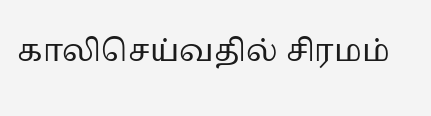காலிசெய்வதில் சிரமம்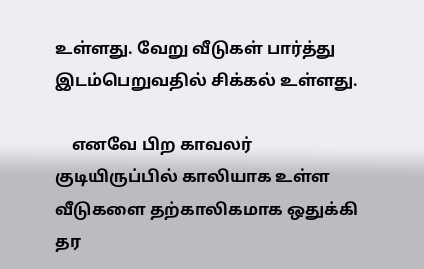உள்ளது. வேறு வீடுகள் பார்த்து இடம்பெறுவதில் சிக்கல் உள்ளது.

    எனவே பிற காவலர் குடியிருப்பில் காலியாக உள்ள வீடுகளை தற்காலிகமாக ஒதுக்கி தர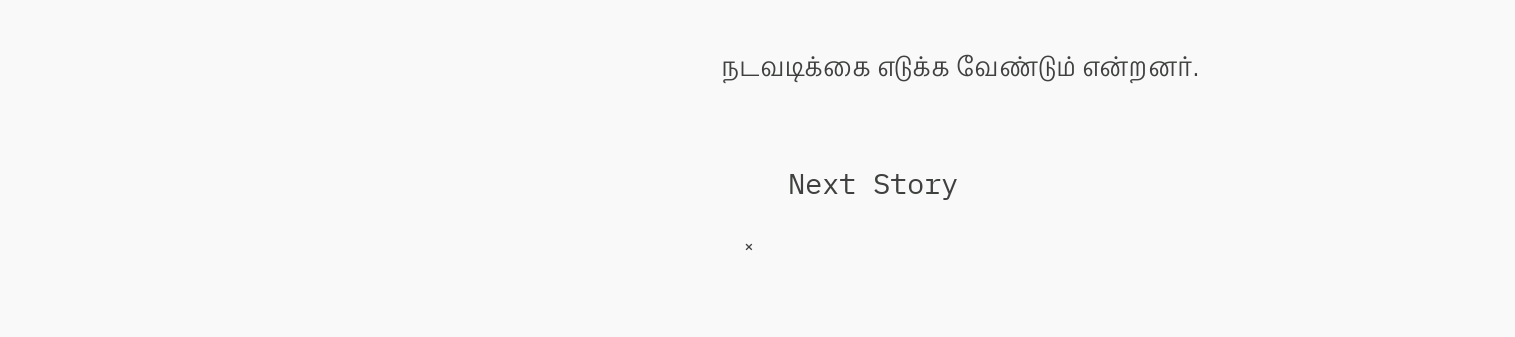நடவடிக்கை எடுக்க வேண்டும் என்றனர்.

    Next Story
    ×